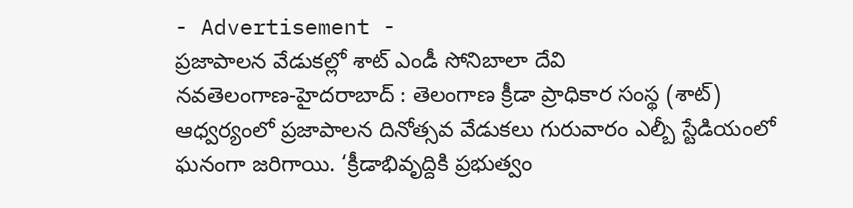- Advertisement -
ప్రజాపాలన వేడుకల్లో శాట్ ఎండీ సోనిబాలా దేవి
నవతెలంగాణ-హైదరాబాద్ : తెలంగాణ క్రీడా ప్రాధికార సంస్థ (శాట్) ఆధ్వర్యంలో ప్రజాపాలన దినోత్సవ వేడుకలు గురువారం ఎల్బీ స్టేడియంలో ఘనంగా జరిగాయి. ‘క్రీడాభివృద్దికి ప్రభుత్వం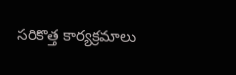సరికొత్త కార్యక్రమాలు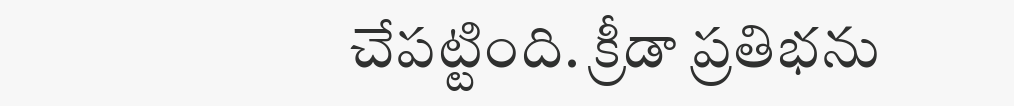చేపట్టింది. క్రీడా ప్రతిభను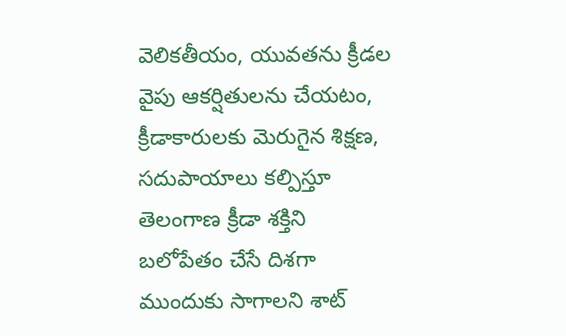వెలికతీయం, యువతను క్రీడల వైపు ఆకర్షితులను చేయటం, క్రీడాకారులకు మెరుగైన శిక్షణ, సదుపాయాలు కల్పిస్తూ తెలంగాణ క్రీడా శక్తిని బలోపేతం చేసే దిశగా ముందుకు సాగాలని శాట్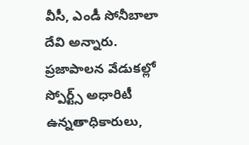వీసీ, ఎండీ సోనీబాలా దేవి అన్నారు. ప్రజాపాలన వేడుకల్లో స్పోర్ట్స్ అధారిటీ ఉన్నతాధికారులు,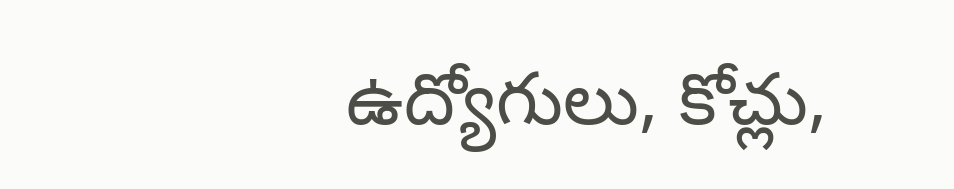ఉద్యోగులు, కోచ్లు,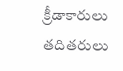క్రీడాకారులు తదితరులు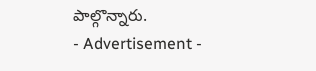పాల్గొన్నారు.
- Advertisement -